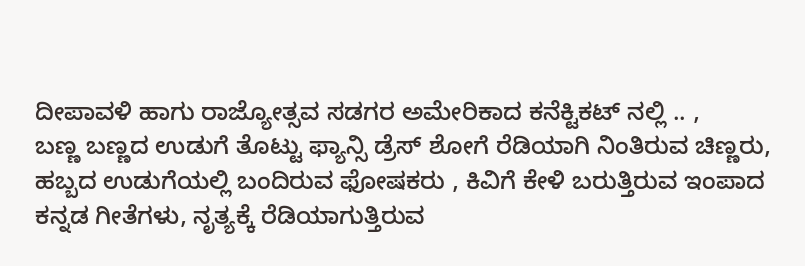ದೀಪಾವಳಿ ಹಾಗು ರಾಜ್ಯೋತ್ಸವ ಸಡಗರ ಅಮೇರಿಕಾದ ಕನೆಕ್ಟಿಕಟ್ ನಲ್ಲಿ .. ,
ಬಣ್ಣ ಬಣ್ಣದ ಉಡುಗೆ ತೊಟ್ಟು ಫ್ಯಾನ್ಸಿ ಡ್ರೆಸ್ ಶೋಗೆ ರೆಡಿಯಾಗಿ ನಿಂತಿರುವ ಚಿಣ್ಣರು, ಹಬ್ಬದ ಉಡುಗೆಯಲ್ಲಿ ಬಂದಿರುವ ಫೋಷಕರು , ಕಿವಿಗೆ ಕೇಳಿ ಬರುತ್ತಿರುವ ಇಂಪಾದ ಕನ್ನಡ ಗೀತೆಗಳು, ನೃತ್ಯಕ್ಕೆ ರೆಡಿಯಾಗುತ್ತಿರುವ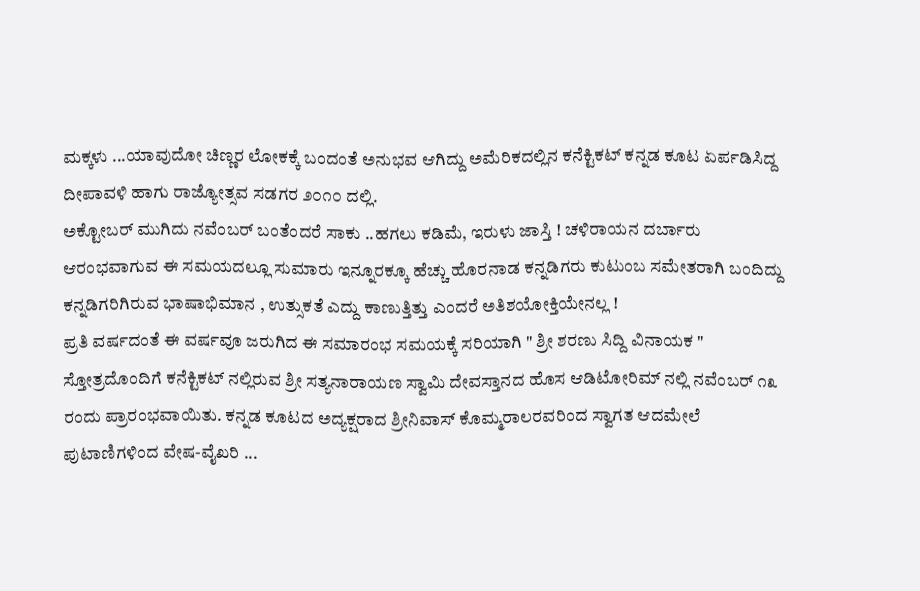ಮಕ್ಕಳು ...ಯಾವುದೋ ಚಿಣ್ಣರ ಲೋಕಕ್ಕೆ ಬಂದಂತೆ ಅನುಭವ ಆಗಿದ್ದು ಅಮೆರಿಕದಲ್ಲಿನ ಕನೆಕ್ಟಿಕಟ್ ಕನ್ನಡ ಕೂಟ ಏರ್ಪಡಿಸಿದ್ದ ದೀಪಾವಳಿ ಹಾಗು ರಾಜ್ಯೋತ್ಸವ ಸಡಗರ ೨೦೧೦ ದಲ್ಲಿ.
ಅಕ್ಟೋಬರ್ ಮುಗಿದು ನವೆಂಬರ್ ಬಂತೆಂದರೆ ಸಾಕು ..ಹಗಲು ಕಡಿಮೆ, ಇರುಳು ಜಾಸ್ತಿ ! ಚಳಿರಾಯನ ದರ್ಬಾರು ಆರಂಭವಾಗುವ ಈ ಸಮಯದಲ್ಲೂ ಸುಮಾರು ಇನ್ನೂರಕ್ಕೂ ಹೆಚ್ಚು ಹೊರನಾಡ ಕನ್ನಡಿಗರು ಕುಟುಂಬ ಸಮೇತರಾಗಿ ಬಂದಿದ್ದು ಕನ್ನಡಿಗರಿಗಿರುವ ಭಾಷಾಭಿಮಾನ , ಉತ್ಸುಕತೆ ಎದ್ದು ಕಾಣುತ್ತಿತ್ತು ಎಂದರೆ ಅತಿಶಯೋಕ್ತಿಯೇನಲ್ಲ !
ಪ್ರತಿ ವರ್ಷದಂತೆ ಈ ವರ್ಷವೂ ಜರುಗಿದ ಈ ಸಮಾರಂಭ ಸಮಯಕ್ಕೆ ಸರಿಯಾಗಿ " ಶ್ರೀ ಶರಣು ಸಿದ್ದಿ ವಿನಾಯಕ " ಸ್ತೋತ್ರದೊಂದಿಗೆ ಕನೆಕ್ಟಿಕಟ್ ನಲ್ಲಿರುವ ಶ್ರೀ ಸತ್ಯನಾರಾಯಣ ಸ್ವಾಮಿ ದೇವಸ್ತಾನದ ಹೊಸ ಆಡಿಟೋರಿಮ್ ನಲ್ಲಿ ನವೆಂಬರ್ ೧೩ ರಂದು ಪ್ರಾರಂಭವಾಯಿತು. ಕನ್ನಡ ಕೂಟದ ಅದ್ಯಕ್ಷರಾದ ಶ್ರೀನಿವಾಸ್ ಕೊಮ್ಮರಾಲರವರಿಂದ ಸ್ವಾಗತ ಆದಮೇಲೆ ಪುಟಾಣಿಗಳಿಂದ ವೇಷ-ವೈಖರಿ ...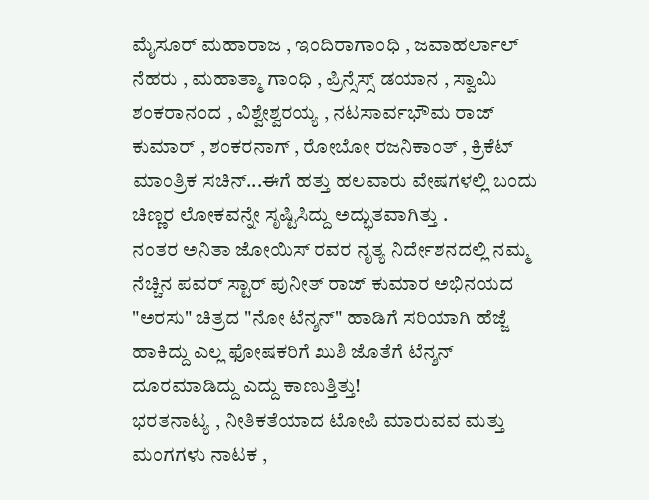ಮೈಸೂರ್ ಮಹಾರಾಜ , ಇಂದಿರಾಗಾಂಧಿ , ಜವಾಹರ್ಲಾಲ್ ನೆಹರು , ಮಹಾತ್ಮಾ ಗಾಂಧಿ , ಪ್ರಿನ್ಸೆಸ್ಸ್ ಡಯಾನ , ಸ್ವಾಮಿ ಶಂಕರಾನಂದ , ವಿಶ್ವೇಶ್ವರಯ್ಯ , ನಟಸಾರ್ವಭೌಮ ರಾಜ್ ಕುಮಾರ್ , ಶಂಕರನಾಗ್ , ರೋಬೋ ರಜನಿಕಾಂತ್ , ಕ್ರಿಕೆಟ್ ಮಾಂತ್ರಿಕ ಸಚಿನ್...ಈಗೆ ಹತ್ತು ಹಲವಾರು ವೇಷಗಳಲ್ಲಿ ಬಂದು ಚಿಣ್ಣರ ಲೋಕವನ್ನೇ ಸೃಷ್ಟಿಸಿದ್ದು ಅದ್ಭುತವಾಗಿತ್ತು .
ನಂತರ ಅನಿತಾ ಜೋಯಿಸ್ ರವರ ನೃತ್ಯ ನಿರ್ದೇಶನದಲ್ಲಿ ನಮ್ಮ ನೆಚ್ಚಿನ ಪವರ್ ಸ್ಟಾರ್ ಪುನೀತ್ ರಾಜ್ ಕುಮಾರ ಅಭಿನಯದ "ಅರಸು" ಚಿತ್ರದ "ನೋ ಟೆನ್ಶನ್" ಹಾಡಿಗೆ ಸರಿಯಾಗಿ ಹೆಜ್ಜೆ ಹಾಕಿದ್ದು ಎಲ್ಲ ಫೋಷಕರಿಗೆ ಖುಶಿ ಜೊತೆಗೆ ಟೆನ್ಶನ್ ದೂರಮಾಡಿದ್ದು ಎದ್ದು ಕಾಣುತ್ತಿತ್ತು!
ಭರತನಾಟ್ಯ , ನೀತಿಕತೆಯಾದ ಟೋಪಿ ಮಾರುವವ ಮತ್ತು ಮಂಗಗಳು ನಾಟಕ ,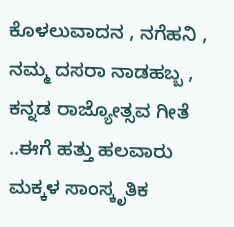ಕೊಳಲುವಾದನ , ನಗೆಹನಿ , ನಮ್ಮ ದಸರಾ ನಾಡಹಬ್ಬ , ಕನ್ನಡ ರಾಜ್ಯೋತ್ಸವ ಗೀತೆ ..ಈಗೆ ಹತ್ತು ಹಲವಾರು ಮಕ್ಕಳ ಸಾಂಸ್ಕೃತಿಕ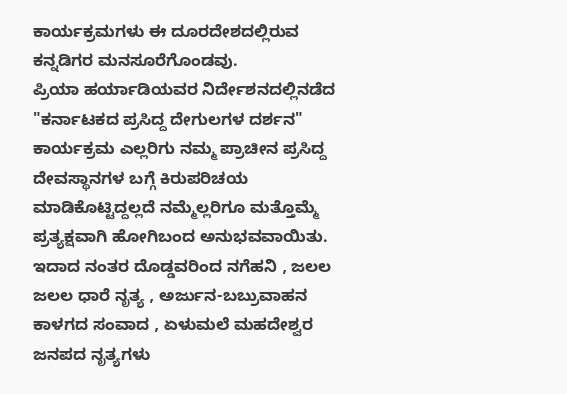ಕಾರ್ಯಕ್ರಮಗಳು ಈ ದೂರದೇಶದಲ್ಲಿರುವ ಕನ್ನಡಿಗರ ಮನಸೂರೆಗೊಂಡವು.
ಪ್ರಿಯಾ ಹರ್ಯಾಡಿಯವರ ನಿರ್ದೇಶನದಲ್ಲಿನಡೆದ "ಕರ್ನಾಟಕದ ಪ್ರಸಿದ್ದ ದೇಗುಲಗಳ ದರ್ಶನ" ಕಾರ್ಯಕ್ರಮ ಎಲ್ಲರಿಗು ನಮ್ಮ ಪ್ರಾಚೀನ ಪ್ರಸಿದ್ದ ದೇವಸ್ಥಾನಗಳ ಬಗ್ಗೆ ಕಿರುಪರಿಚಯ ಮಾಡಿಕೊಟ್ಟಿದ್ದಲ್ಲದೆ ನಮ್ಮೆಲ್ಲರಿಗೂ ಮತ್ತೊಮ್ಮೆ ಪ್ರತ್ಯಕ್ಷವಾಗಿ ಹೋಗಿಬಂದ ಅನುಭವವಾಯಿತು.
ಇದಾದ ನಂತರ ದೊಡ್ಡವರಿಂದ ನಗೆಹನಿ , ಜಲಲ ಜಲಲ ಧಾರೆ ನೃತ್ಯ , ಅರ್ಜುನ-ಬಬ್ರುವಾಹನ ಕಾಳಗದ ಸಂವಾದ , ಏಳುಮಲೆ ಮಹದೇಶ್ವರ ಜನಪದ ನೃತ್ಯಗಳು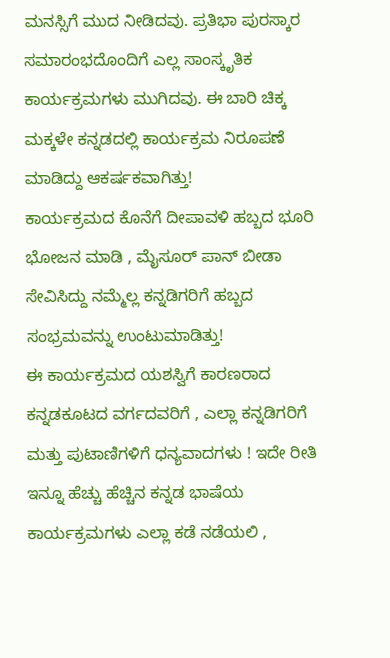ಮನಸ್ಸಿಗೆ ಮುದ ನೀಡಿದವು. ಪ್ರತಿಭಾ ಪುರಸ್ಕಾರ ಸಮಾರಂಭದೊಂದಿಗೆ ಎಲ್ಲ ಸಾಂಸ್ಕೃತಿಕ ಕಾರ್ಯಕ್ರಮಗಳು ಮುಗಿದವು. ಈ ಬಾರಿ ಚಿಕ್ಕ ಮಕ್ಕಳೇ ಕನ್ನಡದಲ್ಲಿ ಕಾರ್ಯಕ್ರಮ ನಿರೂಪಣೆ ಮಾಡಿದ್ದು ಆಕರ್ಷಕವಾಗಿತ್ತು!
ಕಾರ್ಯಕ್ರಮದ ಕೊನೆಗೆ ದೀಪಾವಳಿ ಹಬ್ಬದ ಭೂರಿ ಭೋಜನ ಮಾಡಿ , ಮೈಸೂರ್ ಪಾನ್ ಬೀಡಾ ಸೇವಿಸಿದ್ದು ನಮ್ಮೆಲ್ಲ ಕನ್ನಡಿಗರಿಗೆ ಹಬ್ಬದ ಸಂಭ್ರಮವನ್ನು ಉಂಟುಮಾಡಿತ್ತು!
ಈ ಕಾರ್ಯಕ್ರಮದ ಯಶಸ್ವಿಗೆ ಕಾರಣರಾದ ಕನ್ನಡಕೂಟದ ವರ್ಗದವರಿಗೆ , ಎಲ್ಲಾ ಕನ್ನಡಿಗರಿಗೆ ಮತ್ತು ಪುಟಾಣಿಗಳಿಗೆ ಧನ್ಯವಾದಗಳು ! ಇದೇ ರೀತಿ ಇನ್ನೂ ಹೆಚ್ಚು ಹೆಚ್ಚಿನ ಕನ್ನಡ ಭಾಷೆಯ ಕಾರ್ಯಕ್ರಮಗಳು ಎಲ್ಲಾ ಕಡೆ ನಡೆಯಲಿ ,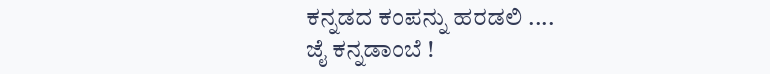ಕನ್ನಡದ ಕಂಪನ್ನು ಹರಡಲಿ ....
ಜೈ ಕನ್ನಡಾಂಬೆ !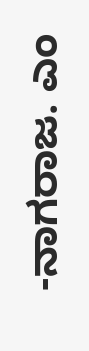-ನಾಗರಾಜ. ಎಂ